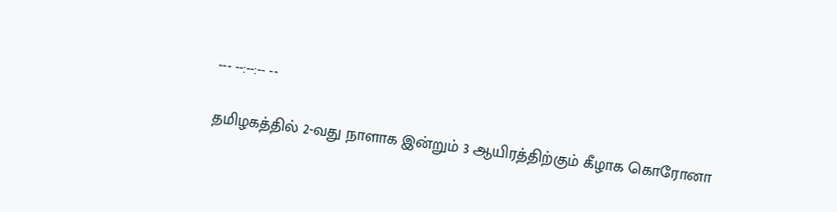--- --:--:-- --

தமிழகத்தில் 2-வது நாளாக இன்றும் 3 ஆயிரத்திற்கும் கீழாக கொரோனா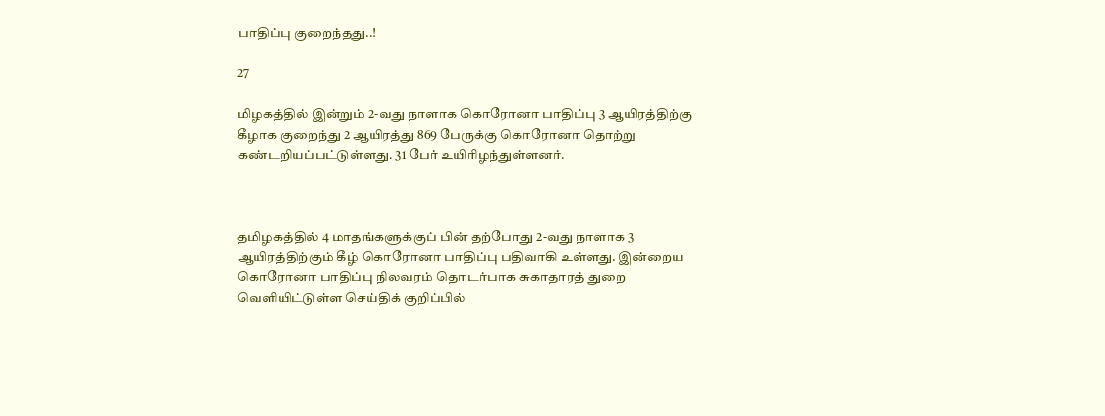பாதிப்பு குறைந்தது..!

27

மிழகத்தில் இன்றும் 2-வது நாளாக கொரோனா பாதிப்பு 3 ஆயிரத்திற்கு கீழாக குறைந்து 2 ஆயிரத்து 869 பேருக்கு கொரோனா தொற்று கண்டறியப்பட்டுள்ளது. 31 பேர் உயிரிழந்துள்ளனர்.



தமிழகத்தில் 4 மாதங்களுக்குப் பின் தற்போது 2-வது நாளாக 3 ஆயிரத்திற்கும் கீழ் கொரோனா பாதிப்பு பதிவாகி உள்ளது. இன்றைய கொரோனா பாதிப்பு நிலவரம் தொடர்பாக சுகாதாரத் துறை வெளியிட்டுள்ள செய்திக் குறிப்பில்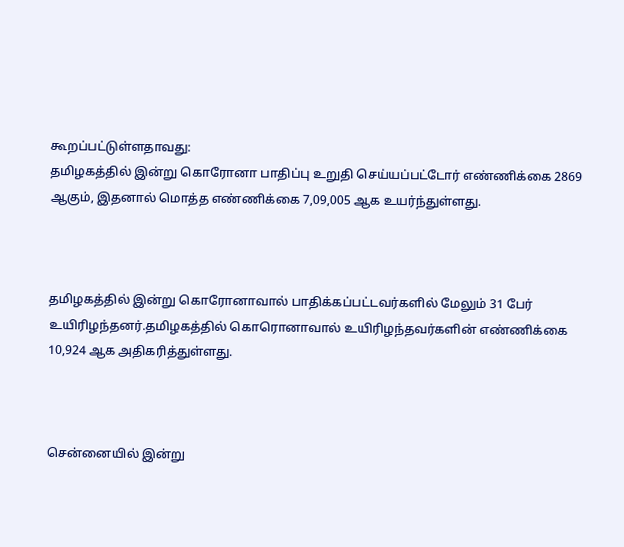கூறப்பட்டுள்ளதாவது:
தமிழகத்தில் இன்று கொரோனா பாதிப்பு உறுதி செய்யப்பட்டோர் எண்ணிக்கை 2869 ஆகும், இதனால் மொத்த எண்ணிக்கை 7,09,005 ஆக உயர்ந்துள்ளது.



தமிழகத்தில் இன்று கொரோனாவால் பாதிக்கப்பட்டவர்களில் மேலும் 31 பேர் உயிரிழந்தனர்.தமிழகத்தில் கொரொனாவால் உயிரிழந்தவர்களின் எண்ணிக்கை 10,924 ஆக அதிகரித்துள்ளது.



சென்னையில் இன்று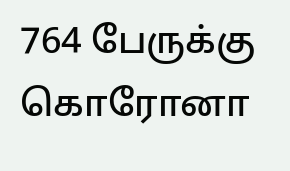764 பேருக்கு கொரோனா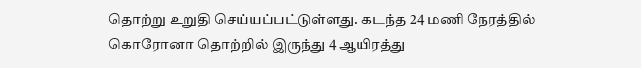தொற்று உறுதி செய்யப்பட்டுள்ளது. கடந்த 24 மணி நேரத்தில் கொரோனா தொற்றில் இருந்து 4 ஆயிரத்து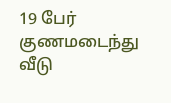19 பேர் குணமடைந்து வீடு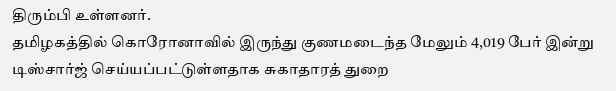திரும்பி உள்ளனர்.
தமிழகத்தில் கொரோனாவில் இருந்து குணமடைந்த மேலும் 4,019 பேர் இன்று டிஸ்சார்ஜ் செய்யப்பட்டுள்ளதாக சுகாதாரத் துறை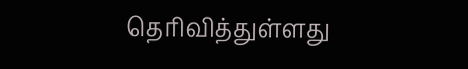தெரிவித்துள்ளது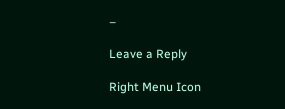–

Leave a Reply

Right Menu Icon